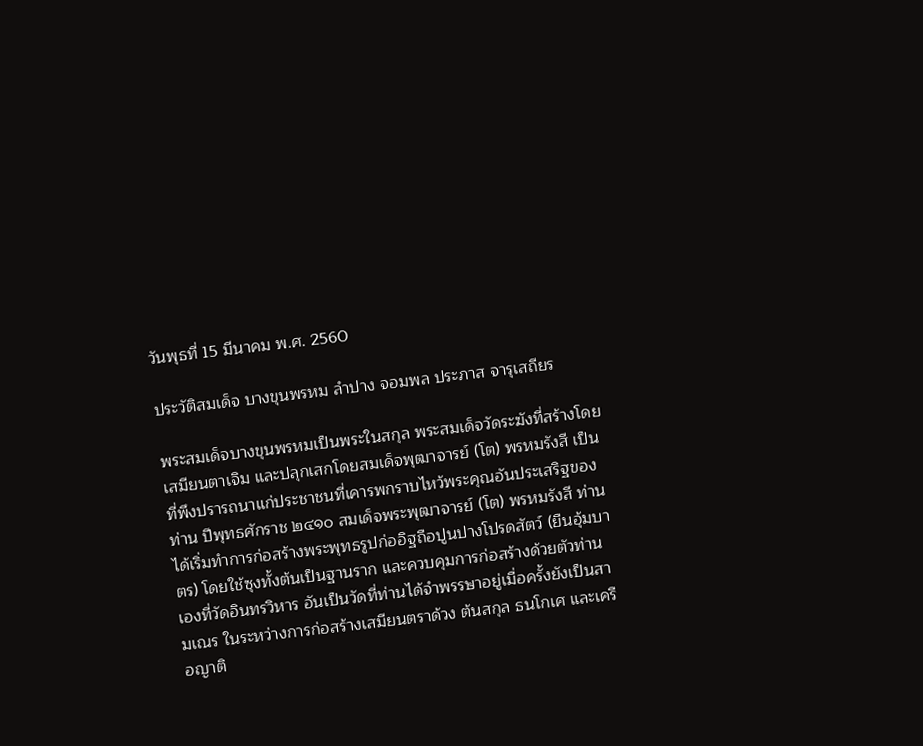วันพุธที่ 15 มีนาคม พ.ศ. 2560

ประวัติสมเด็จ บางขุนพรหม ลำปาง จอมพล ประภาส จารุเสถียร

พระสมเด็จบางขุนพรหมเป็นพระในสกุล พระสมเด็จวัดระฆังที่สร้างโดย เสมียนตาเจิม และปลุกเสกโดยสมเด็จพุฒาจารย์ (โต) พรหมรังสี เป็นที่พึงปรารถนาแก่ประชาชนที่เคารพกราบไหว้พระคุณอันประเสริฐของท่าน ปีพุทธศักราช ๒๔๑๐ สมเด็จพระพุฒาจารย์ (โต) พรหมรังสี ท่านได้เริ่มทำการก่อสร้างพระพุทธรูปก่ออิฐถือปูนปางโปรดสัตว์ (ยืนอุ้มบาตร) โดยใช้ซุงทั้งต้นเป็นฐานราก และควบคุมการก่อสร้างด้วยตัวท่านเองที่วัดอินทรวิหาร อันเป็นวัดที่ท่านได้จำพรรษาอยู่เมื่อครั้งยังเป็นสามเณร ในระหว่างการก่อสร้างเสมียนตราด้วง ต้นสกุล ธนโกเศ และเครือญาติ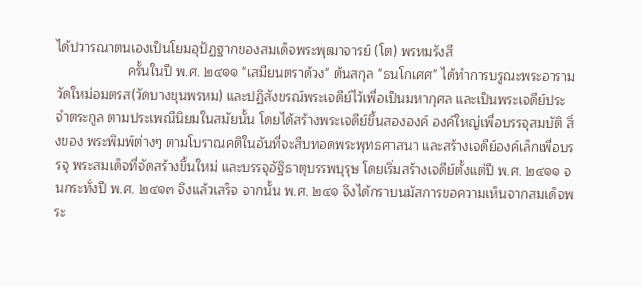ได้ปวารณาตนเองเป็นโยมอุปัฏฐากของสมเด็จพระพุฒาจารย์ (โต) พรหมรังสี
                   ครั้นในปี พ.ศ. ๒๔๑๑ "เสมียนตราด้วง" ต้นสกุล "ธนโกเศศ" ได้ทำการบรูณะพระอารามวัดใหม่อมตรส(วัดบางขุนพรหม) และปฏิสังขรณ์พระเจดีย์ไว้เพื่อเป็นมหากุศล และเป็นพระเจดีย์ประจำตระกูล ตามประเพณีนิยมในสมัยนั้น โดยได้สร้างพระเจดีย์ขึ้นสององค์ องค์ใหญ่เพื่อบรรจุสมบัติ สิ่งของ พระพิมพ์ต่างๆ ตามโบราณคติในอันที่จะสืบทอดพระพุทธศาสนา และสร้างเจดีย์องค์เล็กเพื่อบรรจุ พระสมเด็จที่จัดสร้างขึ้นใหม่ และบรรจุอัฐิธาตุบรรพบุรุษ โดยเริ่มสร้างเจดีย์ตั้งแต่ปี พ.ศ. ๒๔๑๑ จนกระทั่งปี พ.ศ. ๒๔๑๓ จึงแล้วเสร็จ จากนั้น พ.ศ. ๒๔๑ จึงได้กราบนมัสการขอความเห็นจากสมเด็จพระ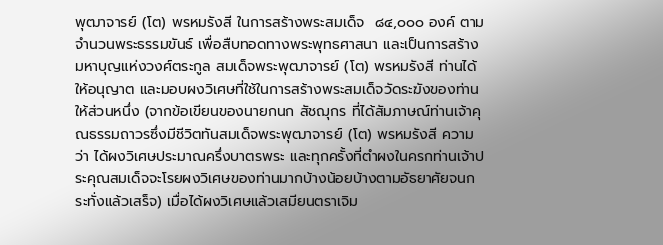พุฒาจารย์ (โต) พรหมรังสี ในการสร้างพระสมเด็จ  ๘๔,๐๐๐ องค์ ตามจำนวนพระธรรมขันธ์ เพื่อสืบทอดทางพระพุทธศาสนา และเป็นการสร้างมหาบุญแห่งวงศ์ตระกูล สมเด็จพระพุฒาจารย์ (โต) พรหมรังสี ท่านได้ให้อนุญาต และมอบผงวิเศษที่ใช้ในการสร้างพระสมเด็จวัดระฆังของท่านให้ส่วนหนึ่ง (จากข้อเขียนของนายกนก สัชฌุกร ที่ได้สัมภาษณ์ท่านเจ้าคุณธรรมถาวรซึ่งมีชีวิตทันสมเด็จพระพุฒาจารย์ (โต) พรหมรังสี ความว่า ได้ผงวิเศษประมาณครึ่งบาตรพระ และทุกครั้งที่ตำผงในครกท่านเจ้าประคุณสมเด็จจะโรยผงวิเศษของท่านมากบ้างน้อยบ้างตามอัธยาศัยจนกระทั่งแล้วเสร็จ) เมื่อได้ผงวิเศษแล้วเสมียนตราเจิม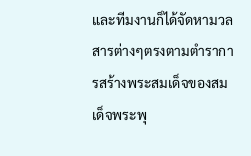และทีมงานก็ได้จัดหามวลสารต่างๆตรงตามตำราการสร้างพระสมเด็จของสมเด็จพระพุ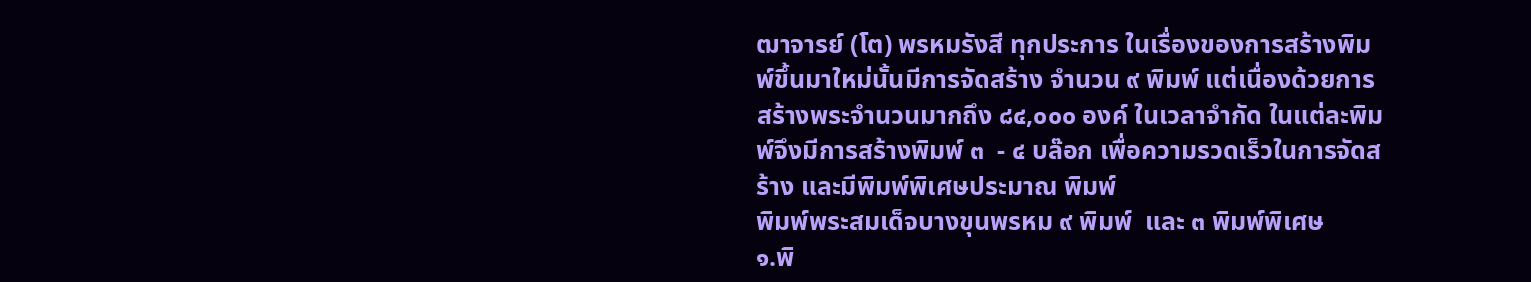ฒาจารย์ (โต) พรหมรังสี ทุกประการ ในเรื่องของการสร้างพิมพ์ขึ้นมาใหม่นั้นมีการจัดสร้าง จำนวน ๙ พิมพ์ แต่เนื่องด้วยการสร้างพระจำนวนมากถึง ๘๔,๐๐๐ องค์ ในเวลาจำกัด ในแต่ละพิมพ์จึงมีการสร้างพิมพ์ ๓  - ๔ บล๊อก เพื่อความรวดเร็วในการจัดสร้าง และมีพิมพ์พิเศษประมาณ พิมพ์
พิมพ์พระสมเด็จบางขุนพรหม ๙ พิมพ์  และ ๓ พิมพ์พิเศษ
๑.พิ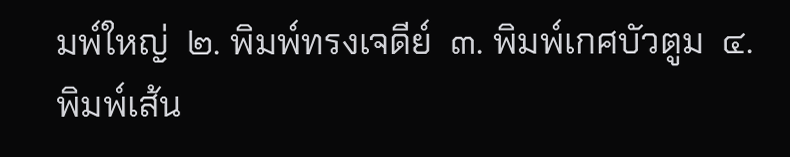มพ์ใหญ่  ๒. พิมพ์ทรงเจดีย์  ๓. พิมพ์เกศบัวตูม  ๔. พิมพ์เส้น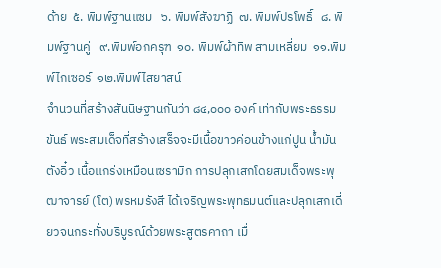ด้าย  ๕. พิมพ์ฐานแซม   ๖. พิมพ์สังฆาฏิ  ๗. พิมพ์ปรโพธิ์   ๘. พิมพ์ฐานคู่   ๙.พิมพ์อกครุฑ  ๑๐. พิมพ์ผ้าทิพ สามเหลี่ยม  ๑๑.พิมพ์ไกเซอร์  ๑๒.พิมพ์ไสยาสน์
จำนวนที่สร้างสันนิษฐานกันว่า ๘๔,๐๐๐ องค์ เท่ากับพระธรรมขันธ์ พระสมเด็จที่สร้างเสร็จจะมีเนื้อขาวค่อนข้างแก่ปูน น้ำมันตังอิ๋ว เนื้อแกร่งเหมือนเซรามิก การปลุกเสกโดยสมเด็จพระพุฒาจารย์ (โต) พรหมรังสี ได้เจริญพระพุทธมนต์และปลุกเสกเดี่ยวจนกระทั่งบริบูรณ์ด้วยพระสูตรคาถา เมื่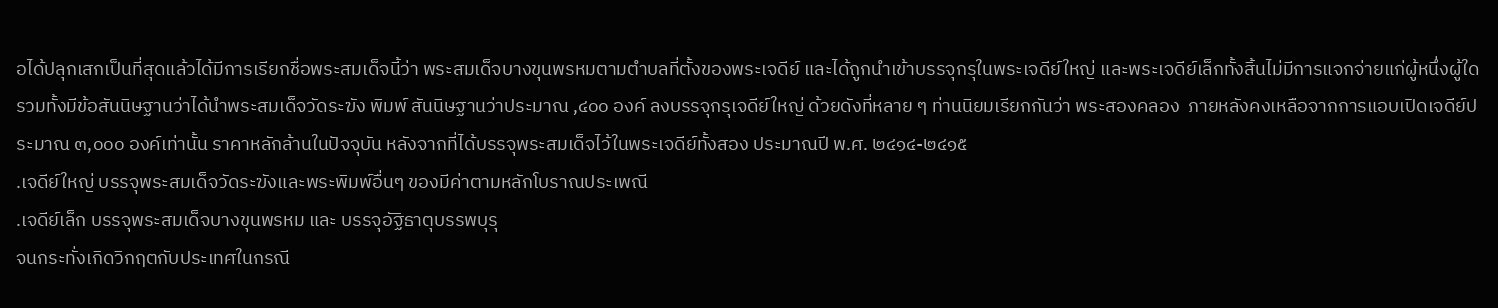อได้ปลุกเสกเป็นที่สุดแล้วได้มีการเรียกชื่อพระสมเด็จนี้ว่า พระสมเด็จบางขุนพรหมตามตำบลที่ตั้งของพระเจดีย์ และได้ถูกนำเข้าบรรจุกรุในพระเจดีย์ใหญ่ และพระเจดีย์เล็กทั้งสิ้นไม่มีการแจกจ่ายแก่ผู้หนึ่งผู้ใด รวมทั้งมีข้อสันนิษฐานว่าได้นำพระสมเด็จวัดระฆัง พิมพ์ สันนิษฐานว่าประมาณ ,๔๐๐ องค์ ลงบรรจุกรุเจดีย์ใหญ่ ด้วยดังที่หลาย ๆ ท่านนิยมเรียกกันว่า พระสองคลอง  ภายหลังคงเหลือจากการแอบเปิดเจดีย์ประมาณ ๓,๐๐๐ องค์เท่านั้น ราคาหลักล้านในปัจจุบัน หลังจากที่ได้บรรจุพระสมเด็จไว้ในพระเจดีย์ทั้งสอง ประมาณปี พ.ศ. ๒๔๑๔-๒๔๑๕
.เจดีย์ใหญ่ บรรจุพระสมเด็จวัดระฆังและพระพิมพ์อื่นๆ ของมีค่าตามหลักโบราณประเพณี
.เจดีย์เล็ก บรรจุพระสมเด็จบางขุนพรหม และ บรรจุอัฐิธาตุบรรพบุรุ
จนกระทั่งเกิดวิกฤตกับประเทศในกรณี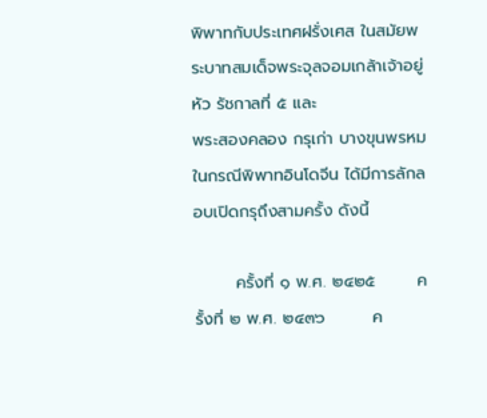พิพาทกับประเทศฝรั่งเศส ในสมัยพระบาทสมเด็จพระจุลจอมเกล้าเจ้าอยู่หัว รัชกาลที่ ๕ และ
พระสองคลอง กรุเก่า บางขุนพรหม
ในกรณีพิพาทอินโดจีน ได้มีการลักลอบเปิดกรุถึงสามครั้ง ดังนี้

       ครั้งที่ ๑ พ.ศ. ๒๔๒๕       ครั้งที่ ๒ พ.ศ. ๒๔๓๖        ค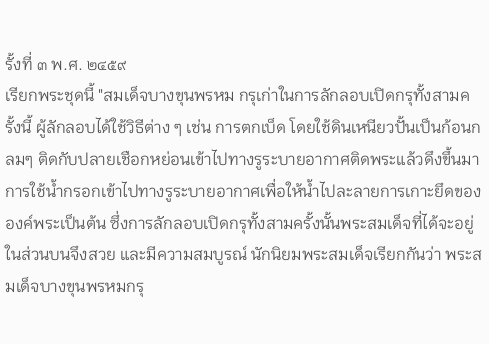รั้งที่ ๓ พ.ศ. ๒๔๕๙
เรียกพระชุดนี้ "สมเด็จบางขุนพรหม กรุเก่าในการลักลอบเปิดกรุทั้งสามครั้งนี้ ผู้ลักลอบได้ใช้วิธีต่าง ๆ เช่น การตกเบ็ด โดยใช้ดินเหนียวปั้นเป็นก้อนกลมๆ ติดกับปลายเชือกหย่อนเข้าไปทางรูระบายอากาศติดพระแล้วดึงขึ้นมา การใช้น้ำกรอกเข้าไปทางรูระบายอากาศเพื่อให้น้ำไปละลายการเกาะยึดขององค์พระเป็นต้น ซึ่งการลักลอบเปิดกรุทั้งสามครั้งนั้นพระสมเด็จที่ได้จะอยู่ในส่วนบนจึงสวย และมีความสมบูรณ์ นักนิยมพระสมเด็จเรียกกันว่า พระสมเด็จบางขุนพรหมกรุ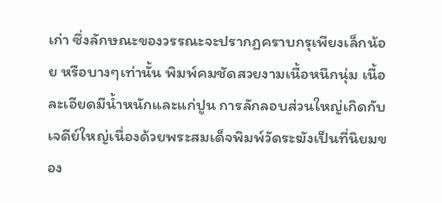เก่า ซึ่งลักษณะของวรรณะจะปรากฏคราบกรุเพียงเล็กน้อย หรือบางๆเท่านั้น พิมพ์คมชัดสวยงามเนื้อหนึกนุ่ม เนื้อละเอียดมีน้ำหนักและแก่ปูน การลักลอบส่วนใหญ่เกิดกับเจดีย์ใหญ่เนื่องด้วยพระสมเด็จพิมพ์วัดระฆังเป็นที่นิยมของ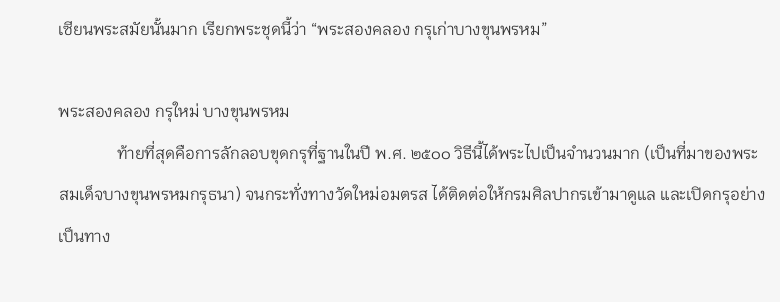เซียนพระสมัยนั้นมาก เรียกพระชุดนี้ว่า “พระสองคลอง กรุเก่าบางขุนพรหม”

พระสองคลอง กรุใหม่ บางขุนพรหม
              ท้ายที่สุดคือการลักลอบขุดกรุที่ฐานในปี พ.ศ. ๒๕๐๐ วิธีนี้ได้พระไปเป็นจำนวนมาก (เป็นที่มาของพระสมเด็จบางขุนพรหมกรุธนา) จนกระทั่งทางวัดใหม่อมตรส ได้ติดต่อให้กรมศิลปากรเข้ามาดูแล และเปิดกรุอย่างเป็นทาง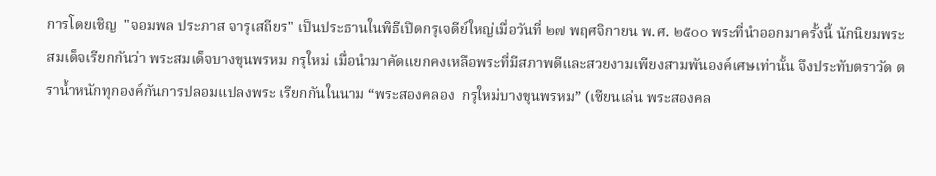การโดยเชิญ  "จอมพล ประภาส จารุเสถียร" เป็นประธานในพิธีเปิดกรุเจดีย์ใหญ่เมื่อวันที่ ๒๗ พฤศจิกายน พ.ศ. ๒๕๐๐ พระที่นำออกมาครั้งนี้ นักนิยมพระสมเด็จเรียกกันว่า พระสมเด็จบางขุนพรหม กรุใหม่ เมื่อนำมาคัดแยกคงเหลือพระที่มีสภาพดีและสวยงามเพียงสามพันองค์เศษเท่านั้น จึงประทับตราวัด ตราน้ำหนักทุกองค์กันการปลอมแปลงพระ เรียกกันในนาม “พระสองคลอง  กรุใหม่บางขุนพรหม” (เซียนเล่น พระสองคล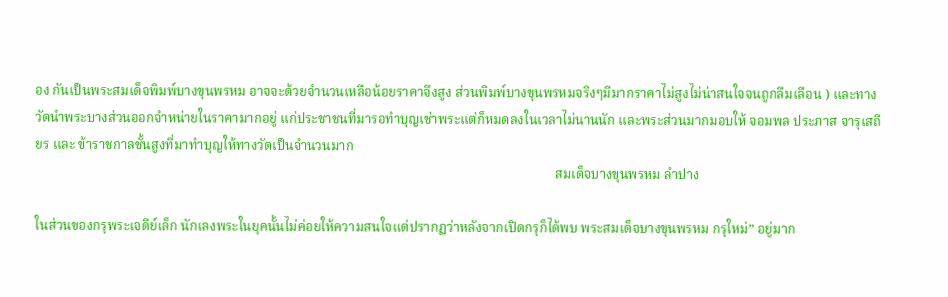อง กันเป็นพระสมเด็จพิมพ์บางขุนพรหม อาจจะด้วยจำนวนเหลือน้อยราคาจึงสูง ส่วนพิมพ์บางขุนพรหมจริงๆมีมากราคาไม่สูงไม่น่าสนใจจนถูกลืมเลือน ) และทางวัดนำพระบางส่วนออกจำหน่ายในราคามากอยู่ แก่ประชาชนที่มารอทำบุญเช่าพระแต่ก็หมดลงในเวลาไม่นานนัก และพระส่วนมากมอบให้ จอมพล ประภาส จารุเสถียร และ ข้าราชกาลชั้นสูงที่มาทำบุญให้ทางวัดเป็นจำนวนมาก
                                                                                                                                                          สมเด็จบางขุนพรหม ลำปาง

ในส่วนของกรุพระเจดีย์เล็ก นักเลงพระในยุคนั้นไม่ค่อยให้ความสนใจแต่ปรากฏว่าหลังจากเปิดกรุก็ได้พบ พระสมเด็จบางขุนพรหม กรุใหม่” อยู่มาก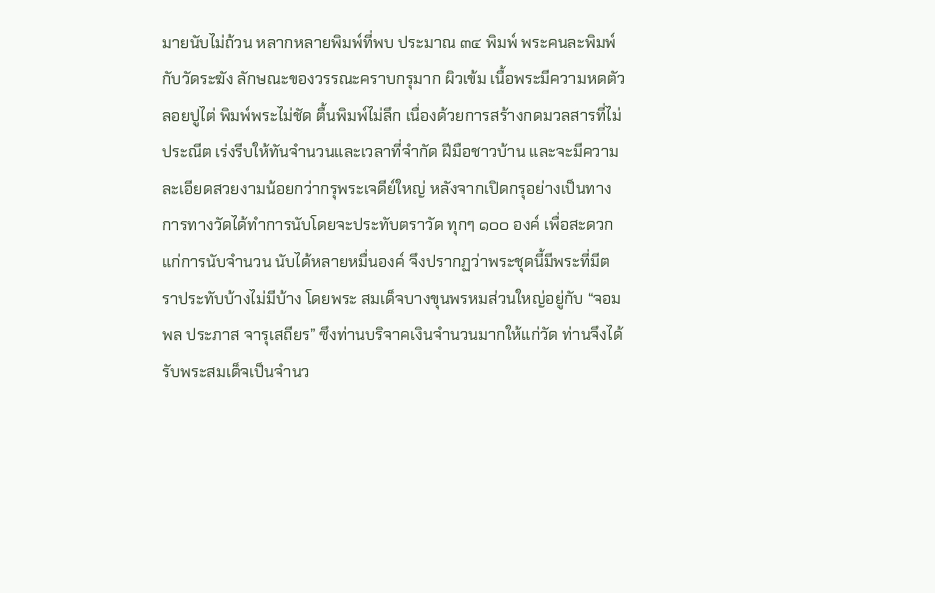มายนับไม่ถ้วน หลากหลายพิมพ์ที่พบ ประมาณ ๓๔ พิมพ์ พระคนละพิมพ์กับวัดระฆัง ลักษณะของวรรณะคราบกรุมาก ผิวเข้ม เนื้อพระมีความหดตัว  ลอยปูไต่ พิมพ์พระไม่ชัด ตื้นพิมพ์ไม่ลึก เนื่องด้วยการสร้างกดมวลสารที่ไม่ประณีต เร่งรีบให้ทันจำนวนและเวลาที่จำกัด ฝีมือชาวบ้าน และจะมีความละเอียดสวยงามน้อยกว่ากรุพระเจดีย์ใหญ่ หลังจากเปิดกรุอย่างเป็นทางการทางวัดได้ทำการนับโดยจะประทับตราวัด ทุกๆ ๑๐๐ องค์ เพื่อสะดวกแก่การนับจำนวน นับได้หลายหมื่นองค์ จึงปรากฏว่าพระชุดนี้มีพระที่มีตราประทับบ้างไม่มีบ้าง โดยพระ สมเด็จบางขุนพรหมส่วนใหญ่อยู่กับ “จอมพล ประภาส จารุเสถียร” ซึงท่านบริจาคเงินจำนวนมากให้แก่วัด ท่านจึงได้รับพระสมเด็จเป็นจำนว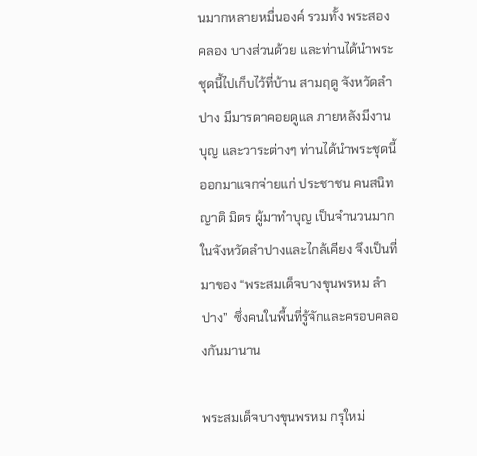นมากหลายหมื่นองค์ รวมทั้ง พระสองคลอง บางส่วนด้วย และท่านได้นำพระชุดนี้ไปเก็บไว้ที่บ้าน สามฤดู จังหวัดลำปาง มีมารดาคอยดูแล ภายหลังมีงานบุญ และวาระต่างๆ ท่านได้นำพระชุดนี้ออกมาแจกจ่ายแก่ ประชาชน คนสนิท ญาติ มิตร ผู้มาทำบุญ เป็นจำนวนมากในจังหวัดลำปางและไกล้เคียง จึงเป็นที่มาของ “พระสมเด็จบางขุนพรหม ลำปาง”  ซึ่งคนในพื้นที่รู้จักและครอบคลองกันมานาน

พระสมเด็จบางขุนพรหม กรุใหม่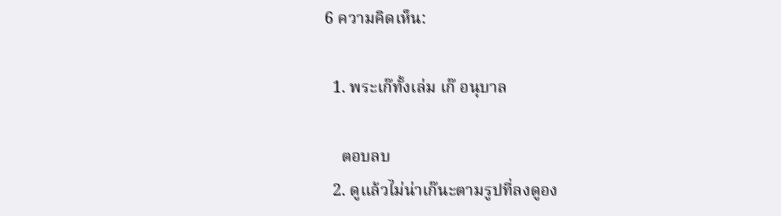6 ความคิดเห็น:

  1. พระเก๊ทั้งเล่ม เก๊ อนุบาล

    ตอบลบ
  2. ดูแล้วไม่น่าเก๊นะตามรูปที่ลงดูอง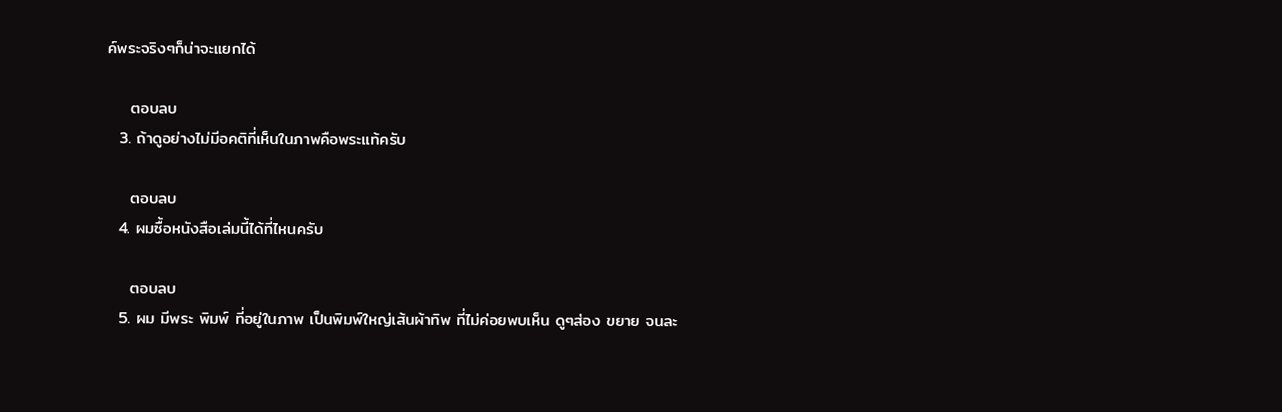ค์พระจริงๆก็น่าจะแยกได้

    ตอบลบ
  3. ถ้าดูอย่างไม่มีอคติที่เห็นในภาพคือพระแท้ครับ

    ตอบลบ
  4. ผมซื้อหนังสือเล่มนี้ได้ที่ไหนครับ

    ตอบลบ
  5. ผม มีพระ พิมพ์ ที่อยู่ในภาพ เป็นพิมพ์ใหญ่เส้นผ้าทิพ ที่ไม่ค่อยพบเห็น ดูๆส่อง ขยาย จนละ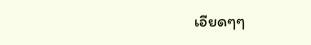เอียดๆๆ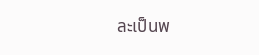ละเป็นพ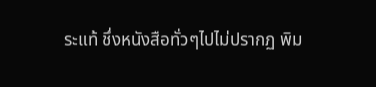ระแท้ ชึ่งหนังสือทั่วๆไปไม่ปรากฏ พิม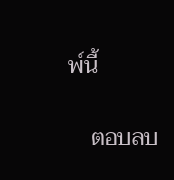พ์นี้

    ตอบลบ